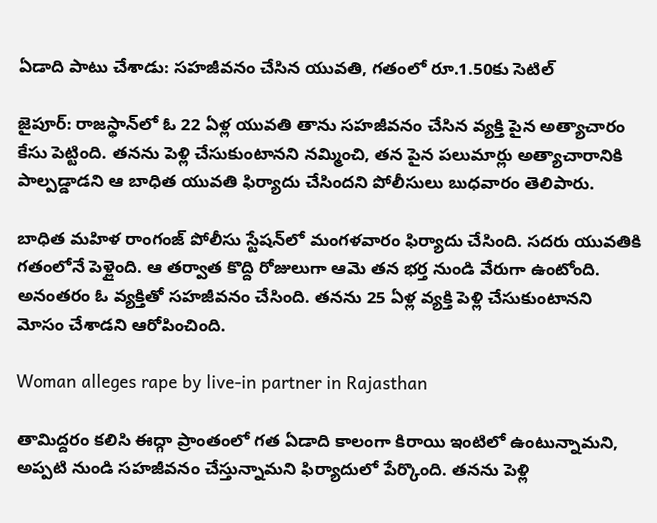ఏడాది పాటు చేశాడు: సహజీవనం చేసిన యువతి, గతంలో రూ.1.50కు సెటిల్

జైపూర్: రాజస్థాన్‌లో ఓ 22 ఏళ్ల యువతి తాను సహజీవనం చేసిన వ్యక్తి పైన అత్యాచారం కేసు పెట్టింది. తనను పెళ్లి చేసుకుంటానని నమ్మించి, తన పైన పలుమార్లు అత్యాచారానికి పాల్పడ్డాడని ఆ బాధిత యువతి ఫిర్యాదు చేసిందని పోలీసులు బుధవారం తెలిపారు.

బాధిత మహిళ రాంగంజ్ పోలీసు స్టేషన్‌లో మంగళవారం ఫిర్యాదు చేసింది. సదరు యువతికి గతంలోనే పెళ్లైంది. ఆ తర్వాత కొద్ది రోజులుగా ఆమె తన భర్త నుండి వేరుగా ఉంటోంది. అనంతరం ఓ వ్యక్తితో సహజీవనం చేసింది. తనను 25 ఏళ్ల వ్యక్తి పెళ్లి చేసుకుంటానని మోసం చేశాడని ఆరోపించింది.

Woman alleges rape by live-in partner in Rajasthan

తామిద్దరం కలిసి ఈద్గా ప్రాంతంలో గత ఏడాది కాలంగా కిరాయి ఇంటిలో ఉంటున్నామని, అప్పటి నుండి సహజీవనం చేస్తున్నామని ఫిర్యాదులో పేర్కొంది. తనను పెళ్లి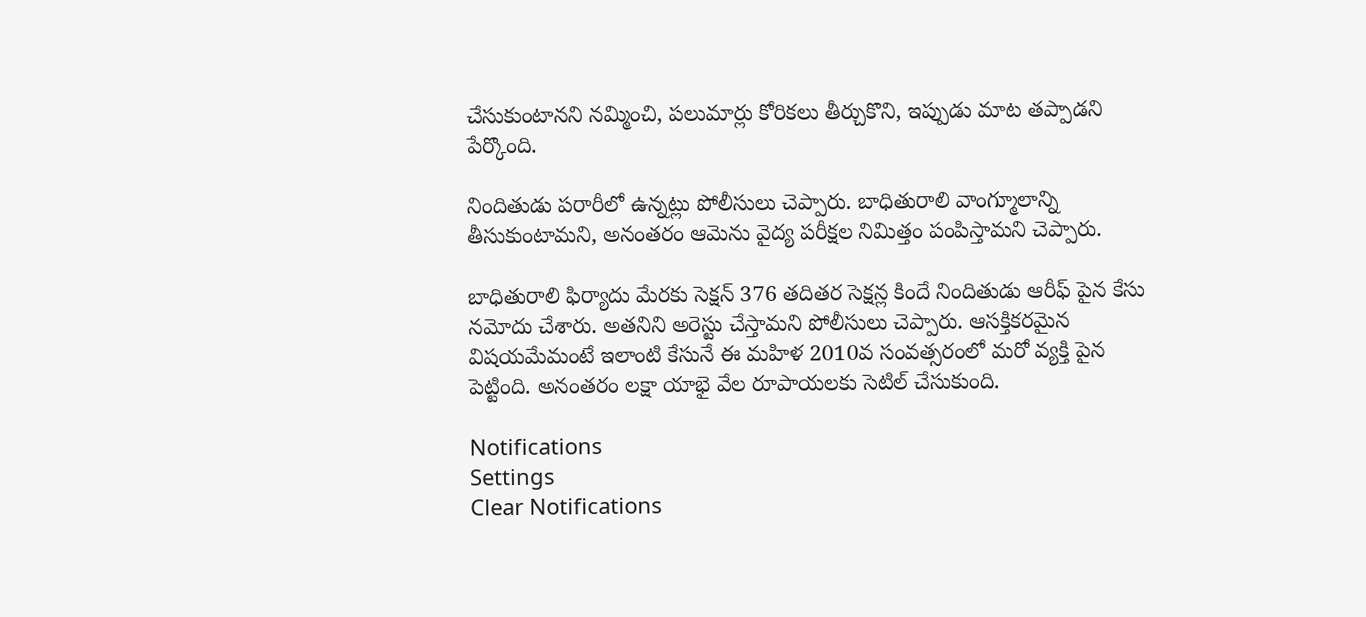చేసుకుంటానని నమ్మించి, పలుమార్లు కోరికలు తీర్చుకొని, ఇప్పుడు మాట తప్పాడని పేర్కొంది.

నిందితుడు పరారీలో ఉన్నట్లు పోలీసులు చెప్పారు. బాధితురాలి వాంగ్మూలాన్ని తీసుకుంటామని, అనంతరం ఆమెను వైద్య పరీక్షల నిమిత్తం పంపిస్తామని చెప్పారు.

బాధితురాలి ఫిర్యాదు మేరకు సెక్షన్ 376 తదితర సెక్షన్ల కిందే నిందితుడు ఆరీఫ్ పైన కేసు నమోదు చేశారు. అతనిని అరెస్టు చేస్తామని పోలీసులు చెప్పారు. ఆసక్తికరమైన విషయమేమంటే ఇలాంటి కేసునే ఈ మహిళ 2010వ సంవత్సరంలో మరో వ్యక్తి పైన పెట్టింది. అనంతరం లక్షా యాభై వేల రూపాయలకు సెటిల్ చేసుకుంది.

Notifications
Settings
Clear Notifications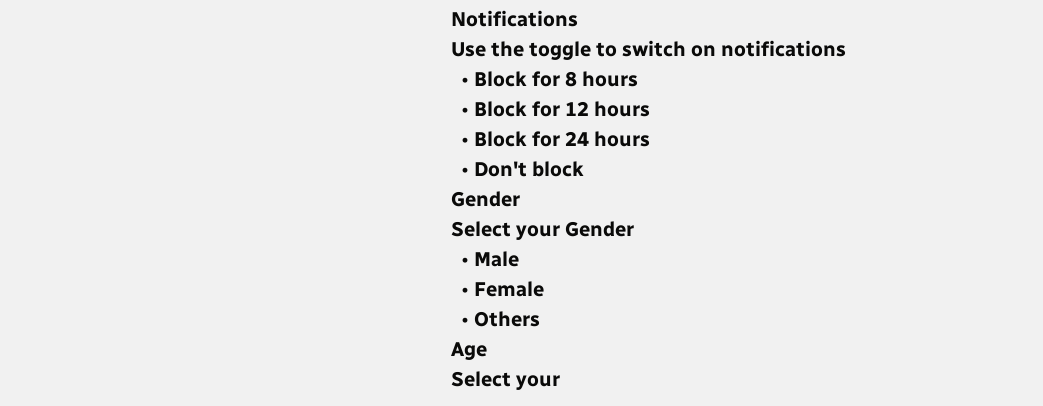Notifications
Use the toggle to switch on notifications
  • Block for 8 hours
  • Block for 12 hours
  • Block for 24 hours
  • Don't block
Gender
Select your Gender
  • Male
  • Female
  • Others
Age
Select your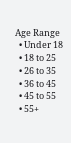Age Range
  • Under 18
  • 18 to 25
  • 26 to 35
  • 36 to 45
  • 45 to 55
  • 55+